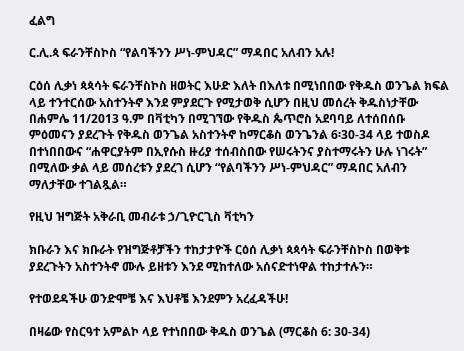ፈልግ

ር.ሊ.ጳ ፍራንቸስኮስ “የልባችንን ሥነ-ምህዳር” ማዳበር አለብን አሉ!

ርዕሰ ሊቃነ ጳጳሳት ፍራንቸስኮስ ዘወትር እሁድ እለት በእለቱ በሚነበበው የቅዱስ ወንጌል ክፍል ላይ ተንተርሰው አስተንትኖ እንደ ምያደርጉ የሚታወቅ ሲሆን በዚህ መሰረት ቅዱስነታቸው በሐምሌ 11/2013 ዓ.ም በቫቲካን በሚገኘው የቅዱስ ጴጥሮስ አደባባይ ለተሰበሰቡ ምዕመናን ያደረጉት የቅዱስ ወንጌል አስተንትኖ ከማርቆስ ወንጌንል 6፡30-34 ላይ ተወስዶ በተነበበውና “ሐዋርያትም በኢየሱስ ዙሪያ ተሰብስበው የሠሩትንና ያስተማሩትን ሁሉ ነገሩት”  በሚለው ቃል ላይ መሰረቱን ያደረገ ሲሆን “የልባችንን ሥነ-ምህዳር” ማዳበር አለብን ማለታቸው ተገልጿል።

የዚህ ዝግጅት አቅራቢ መብራቱ ኃ/ጊዮርጊስ ቫቲካን

ክቡራን እና ክቡራት የዝግጅቶቻችን ተከታታዮች ርዕሰ ሊቃነ ጳጳሳት ፍራንቸስኮስ በወቅቱ ያደረጉትን አስተንትኖ ሙሉ ይዘቱን እንደ ሚከተለው አሰናድተነዋል ተከታተሉን።

የተወደዳችሁ ወንድሞቼ እና እህቶቼ እንደምን አረፈዳችሁ!

በዛሬው የስርዓተ አምልኮ ላይ የተነበበው ቅዱስ ወንጌል (ማርቆስ 6: 30-34)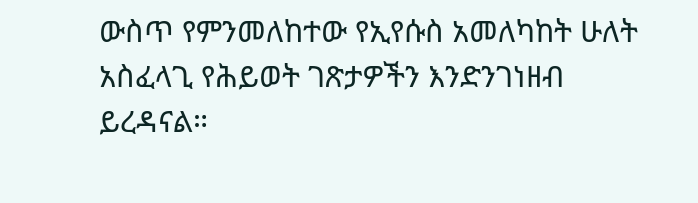ውስጥ የምንመለከተው የኢየሱስ አመለካከት ሁለት አስፈላጊ የሕይወት ገጽታዎችን እንድንገነዘብ ይረዳናል።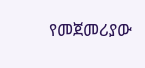የመጀመሪያው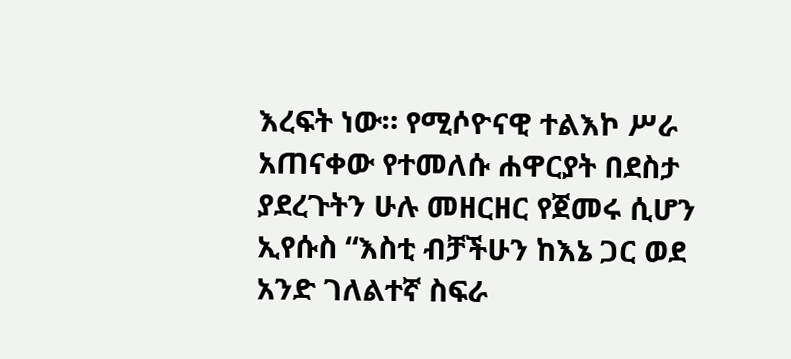እረፍት ነው። የሚሶዮናዊ ተልእኮ ሥራ አጠናቀው የተመለሱ ሐዋርያት በደስታ ያደረጉትን ሁሉ መዘርዘር የጀመሩ ሲሆን ኢየሱስ “እስቲ ብቻችሁን ከእኔ ጋር ወደ አንድ ገለልተኛ ስፍራ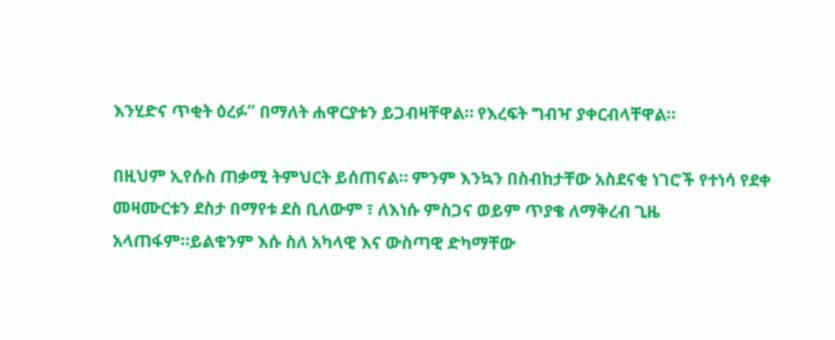እንሂድና ጥቂት ዕረፉ” በማለት ሐዋርያቱን ይጋብዛቸዋል። የእረፍት ግብዣ ያቀርብላቸዋል።

በዚህም ኢየሱስ ጠቃሚ ትምህርት ይሰጠናል። ምንም እንኳን በስብከታቸው አስደናቂ ነገሮች የተነሳ የደቀ መዛሙርቱን ደስታ በማየቱ ደስ ቢለውም ፣ ለእነሱ ምስጋና ወይም ጥያቄ ለማቅረብ ጊዜ አላጠፋም።ይልቁንም እሱ ስለ አካላዊ እና ውስጣዊ ድካማቸው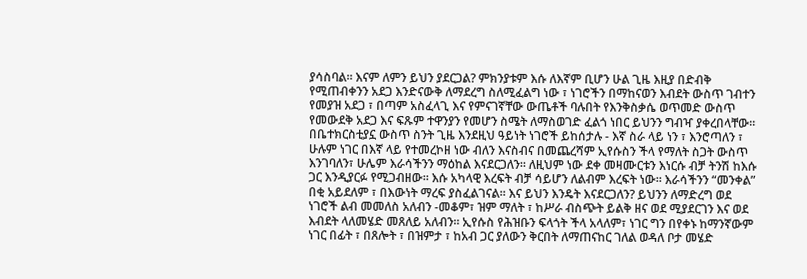ያሳስባል። እናም ለምን ይህን ያደርጋል? ምክንያቱም እሱ ለእኛም ቢሆን ሁል ጊዜ እዚያ በድብቅ የሚጠብቀንን አደጋ እንድናውቅ ለማደረግ ስለሚፈልግ ነው ፣ ነገሮችን በማከናወን እብደት ውስጥ ገብተን የመያዝ አደጋ ፣ በጣም አስፈላጊ እና የምናገኛቸው ውጤቶች ባሉበት የእንቅስቃሴ ወጥመድ ውስጥ የመውደቅ አደጋ እና ፍጹም ተዋንያን የመሆን ስሜት ለማስወገድ ፈልጎ ነበር ይህንን ግብዣ ያቀረበላቸው። በቤተክርስቲያኗ ውስጥ ስንት ጊዜ እንደዚህ ዓይነት ነገሮች ይከሰታሉ - እኛ ስራ ላይ ነን ፣ እንሮጣለን ፣ ሁሉም ነገር በእኛ ላይ የተመረኮዘ ነው ብለን እናስብና በመጨረሻም ኢየሱስን ችላ የማለት ስጋት ውስጥ እንገባለን፣ ሁሌም እራሳችንን ማዕከል እናደርጋለን። ለዚህም ነው ደቀ መዛሙርቱን እነርሱ ብቻ ትንሽ ከእሱ ጋር እንዲያርፉ የሚጋብዘው። እሱ አካላዊ እረፍት ብቻ ሳይሆን ለልብም እረፍት ነው። እራሳችንን “መንቀል” በቂ አይደለም ፣ በእውነት ማረፍ ያስፈልገናል። እና ይህን እንዴት እናደርጋለን? ይህንን ለማድረግ ወደ ነገሮች ልብ መመለስ አለብን -መቆም፣ ዝም ማለት ፣ ከሥራ ብስጭት ይልቅ ዘና ወደ ሚያደርገን እና ወደ እብደት ላለመሄድ መጸለይ አለብን። ኢየሱስ የሕዝቡን ፍላጎት ችላ አላለም፣ ነገር ግን በየቀኑ ከማንኛውም ነገር በፊት ፣ በጸሎት ፣ በዝምታ ፣ ከአብ ጋር ያለውን ቅርበት ለማጠናከር ገለል ወዳለ ቦታ መሄድ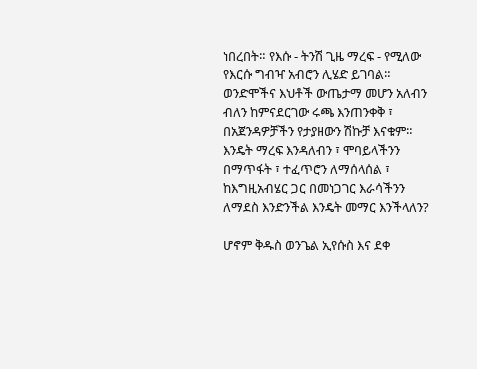ነበረበት። የእሱ - ትንሽ ጊዜ ማረፍ - የሚለው የእርሱ ግብዣ አብሮን ሊሄድ ይገባል። ወንድሞችና እህቶች ውጤታማ መሆን አለብን ብለን ከምናደርገው ሩጫ እንጠንቀቅ ፣ በአጀንዳዎቻችን የታያዘውን ሽኩቻ እናቁም። እንዴት ማረፍ እንዳለብን ፣ ሞባይላችንን በማጥፋት ፣ ተፈጥሮን ለማሰላሰል ፣ ከእግዚአብሄር ጋር በመነጋገር እራሳችንን ለማደስ እንድንችል እንዴት መማር እንችላለን?

ሆኖም ቅዱስ ወንጌል ኢየሱስ እና ደቀ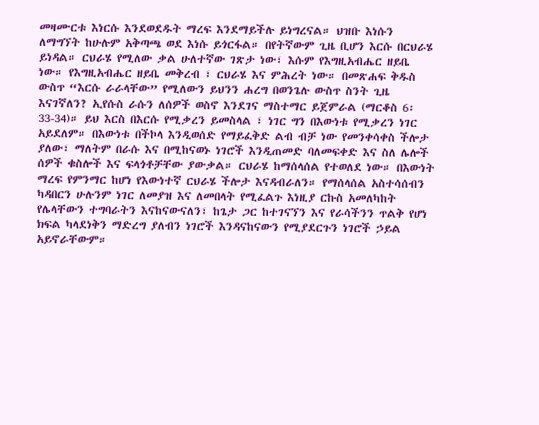መዛሙርቱ እነርሱ እንደወደዱት ማረፍ እንደማይችሉ ይነግረናል። ህዝቡ እነሱን ለማግኘት ከሁሉም አቅጣጫ ወደ እነሱ ይጎርፋል። በየትኛውም ጊዜ ቢሆን እርሱ በርህራሄ ይነዳል። ርህራሄ የሚለው ቃል ሁለተኛው ገጽታ ነው፣ እሱም የእግዚአብሔር ዘይቤ ነው። የእግዚአብሔር ዘይቤ መቅረብ ፣ ርህራሄ እና ምሕረት ነው። በመጽሐፍ ቅዱስ ውስጥ “እርሱ ራራላቸው” የሚለውን ይህንን ሐረግ በወንጌሉ ውስጥ ስንት ጊዜ እናገኛለን? ኢየሱስ ራሱን ለሰዎች ወስኖ እንደገና ማስተማር ይጀምራል (ማርቆስ 6፡ 33-34)። ይህ እርስ በእርሱ የሚቃረን ይመስላል ፣ ነገር ግን በእውነቱ የሚቃረን ነገር አይደለም። በእውነቱ በችኮላ እንዲወሰድ የማይፈቅድ ልብ ብቻ ነው የመንቀሳቀስ ችሎታ ያለው፣ ማለትም በራሱ እና በሚከናወኑ ነገሮች እንዲጠመድ ባለመፍቀድ እና ስለ ሌሎች ሰዎች ቁስሎች እና ፍላጎቶቻቸው ያውቃል። ርህራሄ ከማሰላሰል የተወለደ ነው። በእውነት ማረፍ የምንማር ከሆነ የእውነተኛ ርህራሄ ችሎታ እናዳብራለን። የማሰላሰል አስተሳሰብን ካዳበርን ሁሉንም ነገር ለመያዝ እና ለመበላት የሚፈልጉ እነዚያ ርኩስ አመለካከት የሌላቸውን ተግባራትን እናከናውናለን፣ ከጌታ ጋር ከተገናኘን እና የራሳችንን ጥልቅ የሆነ ክፍል ካላደነቅን ማድረግ ያለብን ነገሮች እንዳናከናውን የሚያደርጉን ነገሮች ኃይል አይኖራቸውም።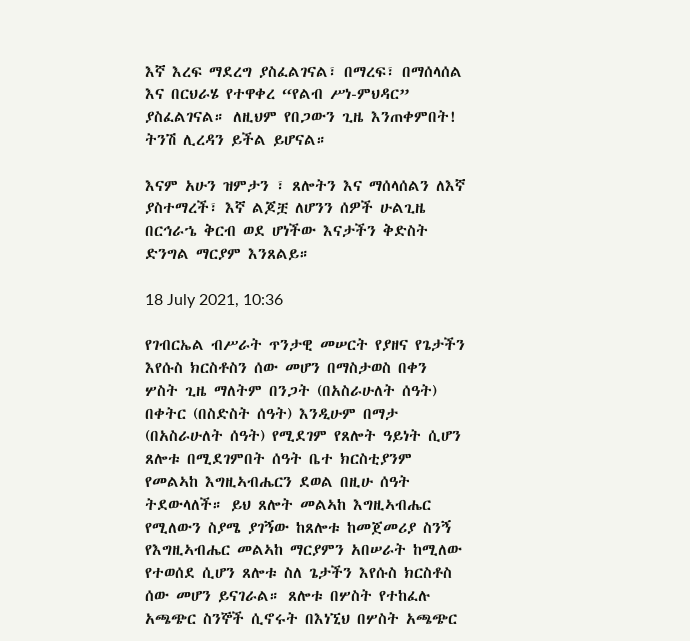እኛ እረፍ ማደረግ ያስፈልገናል፣ በማረፍ፣ በማሰላሰል እና በርህራሄ የተዋቀረ “የልብ ሥነ-ምህዳር” ያስፈልገናል። ለዚህም የበጋውን ጊዜ እንጠቀምበት! ትንሽ ሊረዳን ይችል ይሆናል።

እናም አሁን ዝምታን ፣ ጸሎትን እና ማሰላሰልን ለእኛ ያስተማረች፣ እኛ ልጆቿ ለሆንን ሰዎች ሁልጊዜ በርኅራኄ ቅርብ ወደ ሆነችው እናታችን ቅድስት ድንግል ማርያም እንጸልይ።

18 July 2021, 10:36

የገብርኤል ብሥራት ጥንታዊ መሠርት የያዘና የጌታችን እየሱስ ክርስቶስን ሰው መሆን በማስታወስ በቀን ሦስት ጊዜ ማለትም በንጋት (በአስራሁለት ሰዓት) በቀትር (በስድስት ሰዓት) እንዲሁም በማታ (በአስራሁለት ሰዓት) የሚደገም የጸሎት ዓይነት ሲሆን ጸሎቱ በሚደገምበት ሰዓት ቤተ ክርስቲያንም የመልኣከ እግዚኣብሔርን ደወል በዚሁ ሰዓት ትደውላለች። ይህ ጸሎት መልኣከ እግዚኣብሔር የሚለውን ስያሜ ያገኝው ከጸሎቱ ከመጀመሪያ ስንኝ የእግዚኣብሔር መልኣከ ማርያምን አበሠራት ከሚለው የተወሰደ ሲሆን ጸሎቱ ስለ ጌታችን እየሱስ ክርስቶስ ሰው መሆን ይናገራል። ጸሎቱ በሦስት የተከፈሉ አጫጭር ስንኞች ሲኖሩት በእነኚህ በሦስት አጫጭር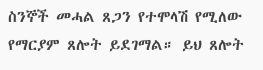ስንኞች መሓል ጸጋን የተሞላሽ የሚለው የማርያም ጸሎት ይደገማል። ይህ ጸሎት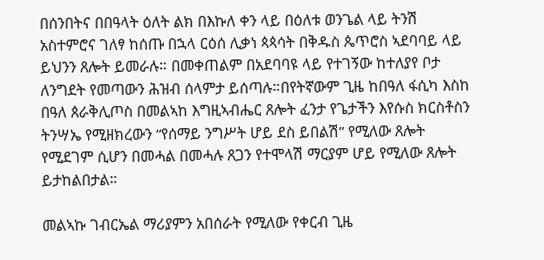በሰንበትና በበዓላት ዕለት ልክ በእኩለ ቀን ላይ በዕለቱ ወንጌል ላይ ትንሽ አስተምሮና ገለፃ ከሰጡ በኋላ ርዕሰ ሊቃነ ጳጳሳት በቅዱስ ጴጥሮስ ኣደባባይ ላይ ይህንን ጸሎት ይመራሉ። በመቀጠልም በአደባባዩ ላይ የተገኝው ከተለያየ ቦታ ለንግደት የመጣውን ሕዝብ ሰላምታ ይሰጣሉ።በየትኛውም ጊዜ ከበዓለ ፋሲካ እስከ በዓለ ጰራቅሊጦስ በመልኣከ እግዚኣብሔር ጸሎት ፈንታ የጌታችን እየሱስ ክርስቶስን ትንሣኤ የሚዘክረውን “የሰማይ ንግሥት ሆይ ደስ ይበልሽ” የሚለው ጸሎት የሚደገም ሲሆን በመሓል በመሓሉ ጸጋን የተሞላሽ ማርያም ሆይ የሚለው ጸሎት ይታከልበታል።

መልኣኩ ገብርኤል ማሪያምን አበሰራት የሚለው የቀርብ ጊዜ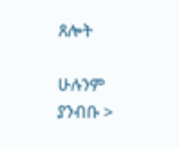ጸሎት

ሁሉንም ያንብቡ >